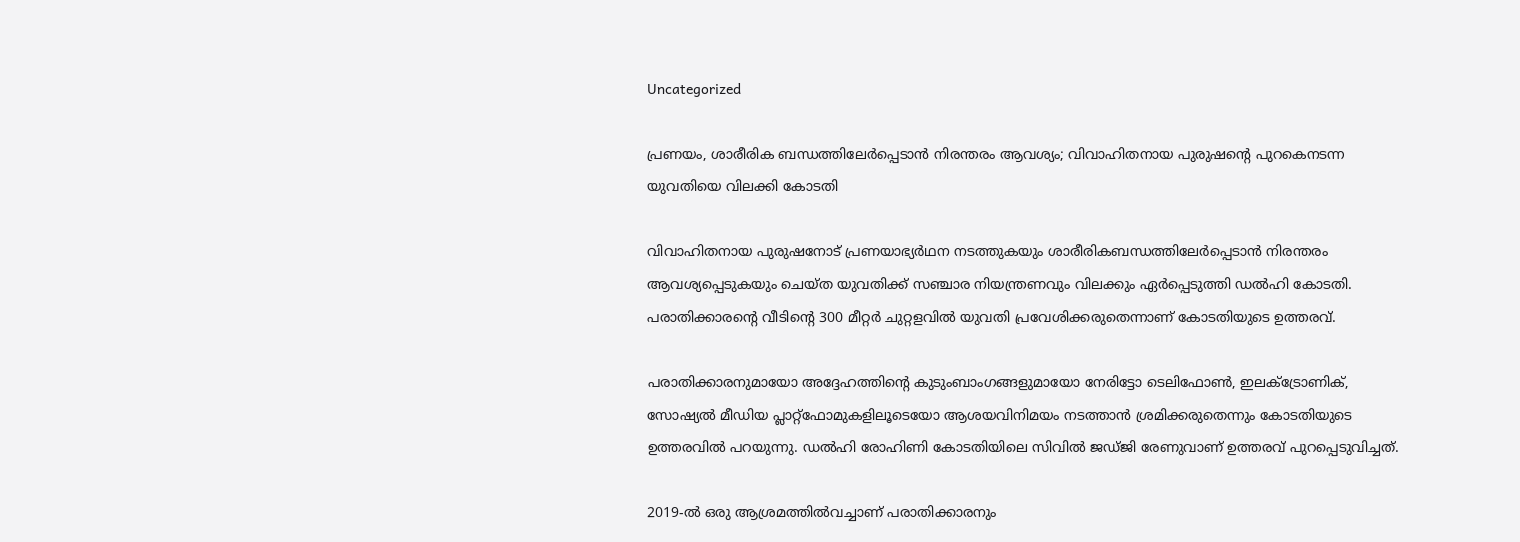Uncategorized

പ്രണയം, ശാരീരിക ബന്ധത്തിലേര്‍പ്പെടാന്‍ നിരന്തരം ആവശ്യം; വിവാഹിതനായ പുരുഷന്റെ പുറകെനടന്ന യുവതിയെ വിലക്കി കോടതി

വിവാഹിതനായ പുരുഷനോട് പ്രണയാഭ്യര്‍ഥന നടത്തുകയും ശാരീരികബന്ധത്തിലേര്‍പ്പെടാന്‍ നിരന്തരം ആവശ്യപ്പെടുകയും ചെയ്ത യുവതിക്ക് സഞ്ചാര നിയന്ത്രണവും വിലക്കും ഏര്‍പ്പെടുത്തി ഡല്‍ഹി കോടതി. പരാതിക്കാരന്റെ വീടിന്റെ 300 മീറ്റര്‍ ചുറ്റളവില്‍ യുവതി പ്രവേശിക്കരുതെന്നാണ് കോടതിയുടെ ഉത്തരവ്.

പരാതിക്കാരനുമായോ അദ്ദേഹത്തിന്റെ കുടുംബാംഗങ്ങളുമായോ നേരിട്ടോ ടെലിഫോണ്‍, ഇലക്ട്രോണിക്, സോഷ്യല്‍ മീഡിയ പ്ലാറ്റ്ഫോമുകളിലൂടെയോ ആശയവിനിമയം നടത്താന്‍ ശ്രമിക്കരുതെന്നും കോടതിയുടെ ഉത്തരവില്‍ പറയുന്നു. ഡല്‍ഹി രോഹിണി കോടതിയിലെ സിവില്‍ ജഡ്ജി രേണുവാണ് ഉത്തരവ് പുറപ്പെടുവിച്ചത്.

2019-ല്‍ ഒരു ആശ്രമത്തില്‍വച്ചാണ് പരാതിക്കാരനും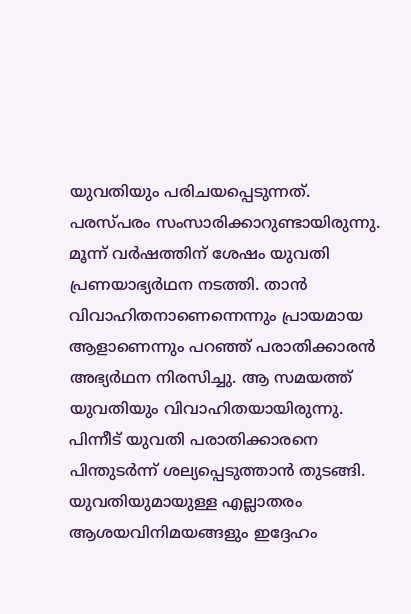യുവതിയും പരിചയപ്പെടുന്നത്. പരസ്പരം സംസാരിക്കാറുണ്ടായിരുന്നു. മൂന്ന് വര്‍ഷത്തിന് ശേഷം യുവതി പ്രണയാഭ്യര്‍ഥന നടത്തി. താന്‍ വിവാഹിതനാണെന്നെന്നും പ്രായമായ ആളാണെന്നും പറഞ്ഞ്‌ പരാതിക്കാരന്‍ അഭ്യര്‍ഥന നിരസിച്ചു. ആ സമയത്ത് യുവതിയും വിവാഹിതയായിരുന്നു. പിന്നീട് യുവതി പരാതിക്കാരനെ പിന്തുടര്‍ന്ന് ശല്യപ്പെടുത്താന്‍ തുടങ്ങി. യുവതിയുമായുള്ള എല്ലാതരം ആശയവിനിമയങ്ങളും ഇദ്ദേഹം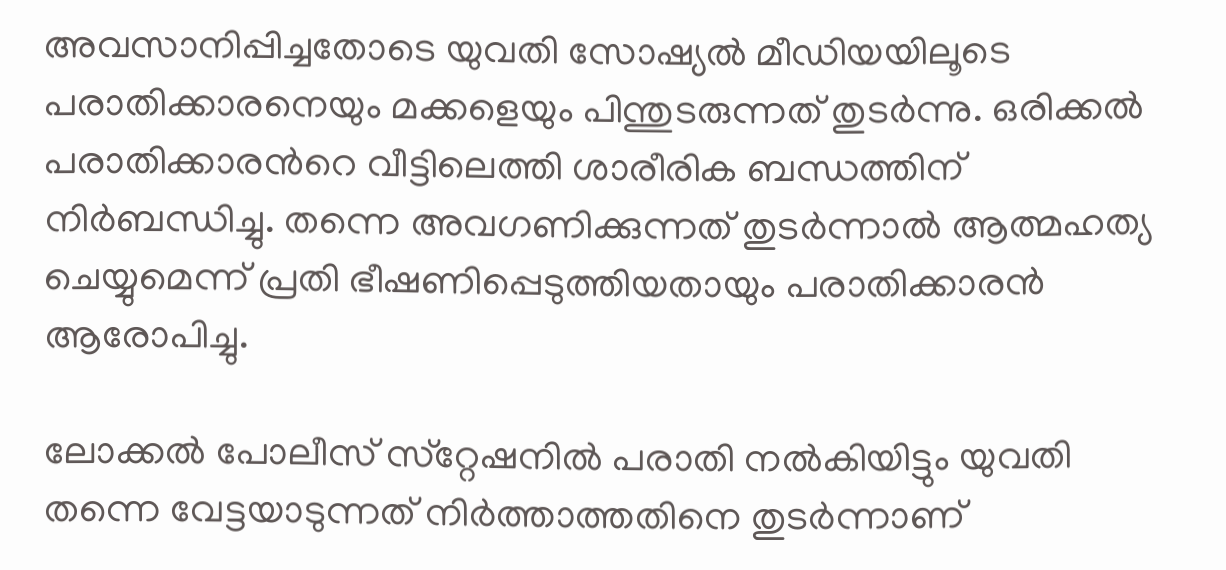അവസാനിപ്പിച്ചതോടെ യുവതി സോഷ്യല്‍ മീഡിയയിലൂടെ പരാതിക്കാരനെയും മക്കളെയും പിന്തുടരുന്നത് തുടര്‍ന്നു. ഒരിക്കല്‍ പരാതിക്കാരന്‍റെ വീട്ടിലെത്തി ശാരീരിക ബന്ധത്തിന് നിര്‍ബന്ധിച്ചു. തന്നെ അവഗണിക്കുന്നത് തുടര്‍ന്നാല്‍ ആത്മഹത്യ ചെയ്യുമെന്ന് പ്രതി ഭീഷണിപ്പെടുത്തിയതായും പരാതിക്കാരന്‍ ആരോപിച്ചു.

ലോക്കൽ പോലീസ് സ്‌റ്റേഷനിൽ പരാതി നൽകിയിട്ടും യുവതി തന്നെ വേട്ടയാടുന്നത് നിർത്താത്തതിനെ തുടർന്നാണ്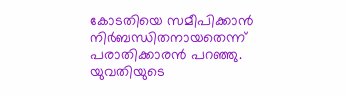കോടതിയെ സമീപിക്കാൻ നിർബന്ധിതനായതെന്ന് പരാതിക്കാരന്‍ പറഞ്ഞു. യുവതിയുടെ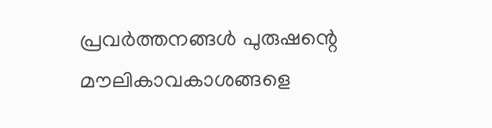പ്രവർത്തനങ്ങൾ പുരുഷന്റെ മൗലികാവകാശങ്ങളെ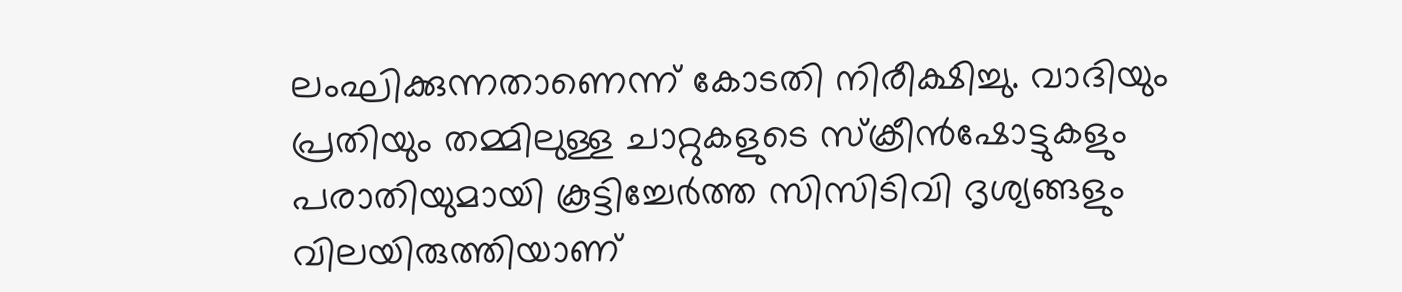ലംഘിക്കുന്നതാണെന്ന് കോടതി നിരീക്ഷിച്ചു. വാദിയും പ്രതിയും തമ്മിലുള്ള ചാറ്റുകളുടെ സ്‌ക്രീൻഷോട്ടുകളും പരാതിയുമായി കൂട്ടിച്ചേർത്ത സിസിടിവി ദൃശ്യങ്ങളും വിലയിരുത്തിയാണ്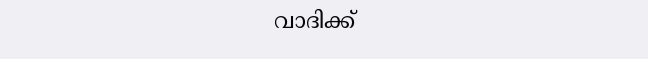വാദിക്ക്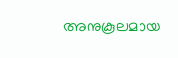അനുകൂലമായ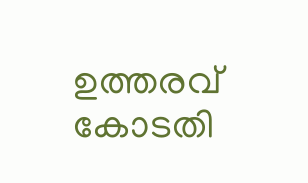ഉത്തരവ് കോടതി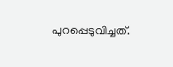പുറപ്പെടുവിച്ചത്.